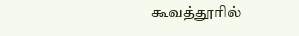கூவத்தூரில்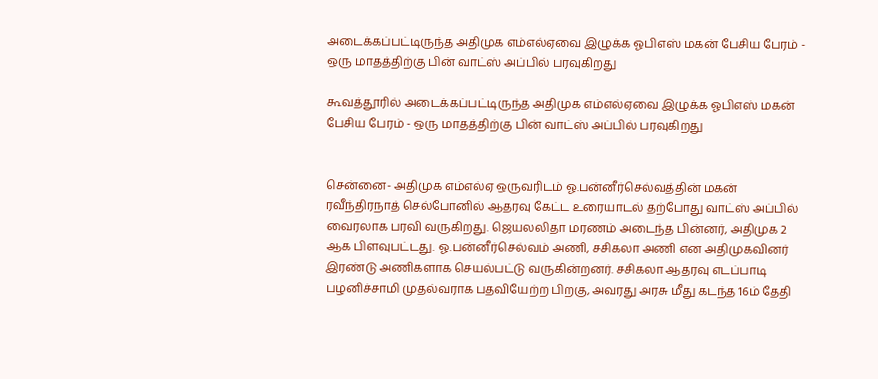அடைக்கப்பட்டிருந்த அதிமுக எம்எல்ஏவை இழுக்க ஓபிஎஸ் மகன் பேசிய பேரம் - ஒரு மாதத்திற்கு பின் வாட்ஸ் அப்பில் பரவுகிறது

கூவத்தூரில் அடைக்கப்பட்டிருந்த அதிமுக எம்எல்ஏவை இழுக்க ஓபிஎஸ் மகன் பேசிய பேரம் - ஒரு மாதத்திற்கு பின் வாட்ஸ் அப்பில் பரவுகிறது


சென்னை- அதிமுக எம்எல்ஏ ஒருவரிடம் ஓ.பன்னீர்செல்வத்தின் மகன் ரவீந்திரநாத் செல்போனில் ஆதரவு கேட்ட உரையாடல் தற்போது வாட்ஸ் அப்பில் வைரலாக பரவி வருகிறது. ஜெயலலிதா மரணம் அடைந்த பின்னர், அதிமுக 2 ஆக பிளவுபட்டது. ஓ.பன்னீர்செல்வம் அணி, சசிகலா அணி என அதிமுகவினர் இரண்டு அணிகளாக செயல்பட்டு வருகின்றனர். சசிகலா ஆதரவு எடப்பாடி பழனிச்சாமி முதல்வராக பதவியேற்ற பிறகு, அவரது அரசு மீது கடந்த 16ம் தேதி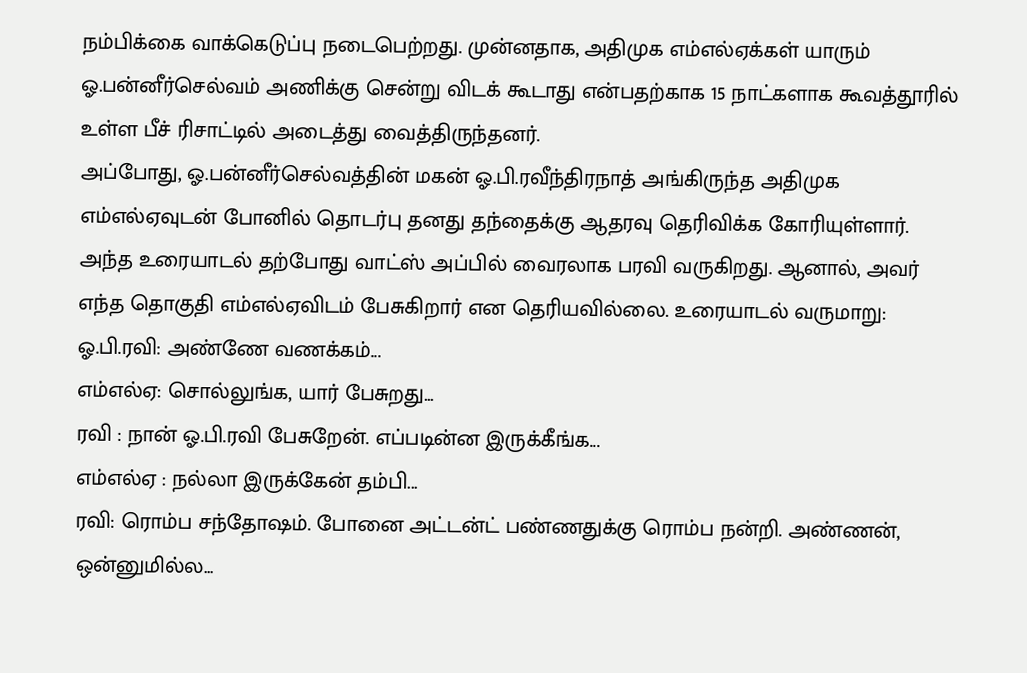நம்பிக்கை வாக்கெடுப்பு நடைபெற்றது. முன்னதாக, அதிமுக எம்எல்ஏக்கள் யாரும் ஓ.பன்னீர்செல்வம் அணிக்கு சென்று விடக் கூடாது என்பதற்காக 15 நாட்களாக கூவத்தூரில் உள்ள பீச் ரிசாட்டில் அடைத்து வைத்திருந்தனர்.
அப்போது, ஓ.பன்னீர்செல்வத்தின் மகன் ஓ.பி.ரவீந்திரநாத் அங்கிருந்த அதிமுக எம்எல்ஏவுடன் போனில் தொடர்பு தனது தந்தைக்கு ஆதரவு தெரிவிக்க கோரியுள்ளார். அந்த உரையாடல் தற்போது வாட்ஸ் அப்பில் வைரலாக பரவி வருகிறது. ஆனால், அவர் எந்த தொகுதி எம்எல்ஏவிடம் பேசுகிறார் என தெரியவில்லை. உரையாடல் வருமாறு:
ஓ.பி.ரவி: அண்ணே வணக்கம்...
எம்எல்ஏ: சொல்லுங்க, யார் பேசுறது...
ரவி : நான் ஓ.பி.ரவி பேசுறேன். எப்படின்ன இருக்கீங்க...
எம்எல்ஏ : நல்லா இருக்கேன் தம்பி...
ரவி: ரொம்ப சந்தோஷம். போனை அட்டன்ட் பண்ணதுக்கு ரொம்ப நன்றி. அண்ணன், ஒன்னுமில்ல...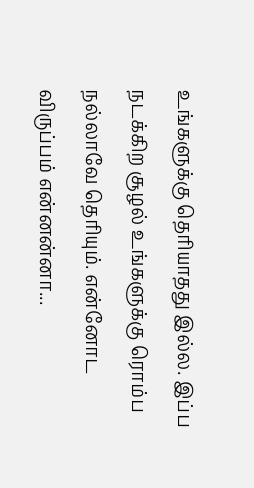உங்களுக்கு தெரியாதது இல்ல. இப்ப நடக்கிற சூழல் உங்களுக்கு ரொம்ப நல்லாவே தெரியும். என்னோட விருப்பம் என்னன்னா...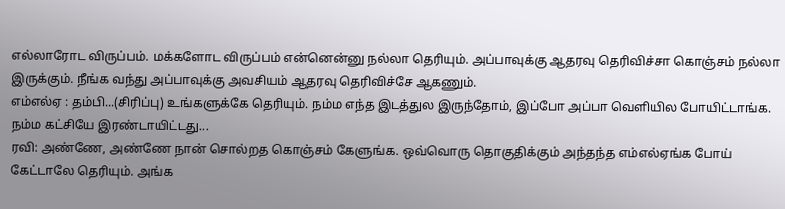எல்லாரோட விருப்பம். மக்களோட விருப்பம் என்னென்னு நல்லா தெரியும். அப்பாவுக்கு ஆதரவு தெரிவிச்சா கொஞ்சம் நல்லா இருக்கும். நீங்க வந்து அப்பாவுக்கு அவசியம் ஆதரவு தெரிவிச்சே ஆகணும்.
எம்எல்ஏ : தம்பி...(சிரிப்பு) உங்களுக்கே தெரியும். நம்ம எந்த இடத்துல இருந்தோம், இப்போ அப்பா வெளியில போயிட்டாங்க. நம்ம கட்சியே இரண்டாயிட்டது...
ரவி: அண்ணே, அண்ணே நான் சொல்றத கொஞ்சம் கேளுங்க. ஒவ்வொரு தொகுதிக்கும் அந்தந்த எம்எல்ஏங்க போய் கேட்டாலே தெரியும். அங்க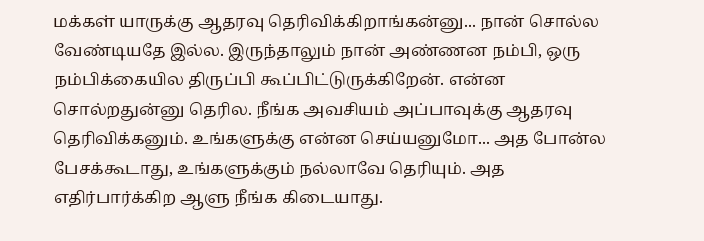மக்கள் யாருக்கு ஆதரவு தெரிவிக்கிறாங்கன்னு... நான் சொல்ல வேண்டியதே இல்ல. இருந்தாலும் நான் அண்ணன நம்பி, ஒரு நம்பிக்கையில திருப்பி கூப்பிட்டுருக்கிறேன். என்ன சொல்றதுன்னு தெரில. நீங்க அவசியம் அப்பாவுக்கு ஆதரவு தெரிவிக்கனும். உங்களுக்கு என்ன செய்யனுமோ... அத போன்ல பேசக்கூடாது, உங்களுக்கும் நல்லாவே தெரியும். அத எதிர்பார்க்கிற ஆளு நீங்க கிடையாது.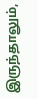இருந்தாலும்,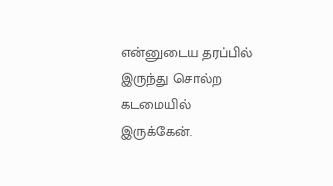என்னுடைய தரப்பில் இருந்து சொல்ற கடமையில் இருக்கேன்.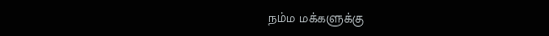நம்ம மக்களுக்கு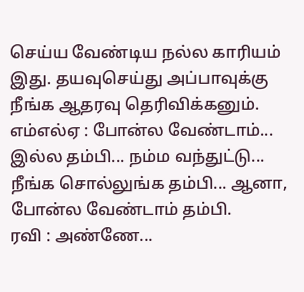செய்ய வேண்டிய நல்ல காரியம் இது. தயவுசெய்து அப்பாவுக்கு நீங்க ஆதரவு தெரிவிக்கனும்.
எம்எல்ஏ : போன்ல வேண்டாம்... இல்ல தம்பி... நம்ம வந்துட்டு... நீங்க சொல்லுங்க தம்பி... ஆனா, போன்ல வேண்டாம் தம்பி.
ரவி : அண்ணே...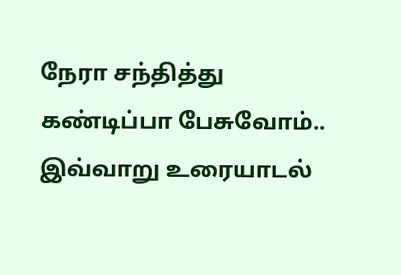நேரா சந்தித்து கண்டிப்பா பேசுவோம்..
இவ்வாறு உரையாடல்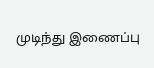முடிந்து இணைப்பு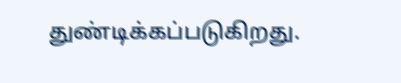துண்டிக்கப்படுகிறது.